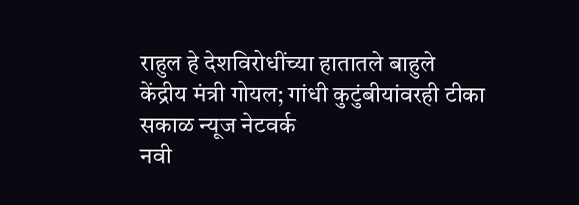राहुल हे देशविरोधींच्या हातातले बाहुले
केंद्रीय मंत्री गोयल; गांधी कुटुंबीयांवरही टीका
सकाळ न्यूज नेटवर्क
नवी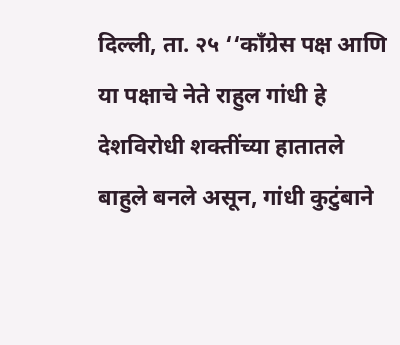दिल्ली, ता. २५ ‘‘काँग्रेस पक्ष आणि या पक्षाचे नेते राहुल गांधी हे देशविरोधी शक्तींच्या हातातले बाहुले बनले असून, गांधी कुटुंबाने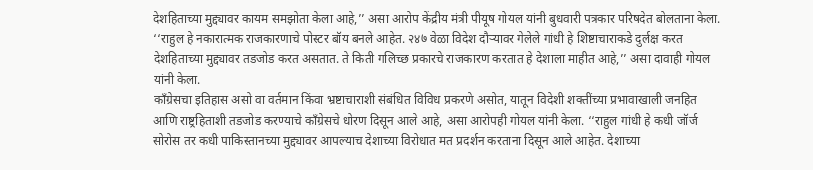देशहिताच्या मुद्द्यावर कायम समझोता केला आहे,’’ असा आरोप केंद्रीय मंत्री पीयूष गोयल यांनी बुधवारी पत्रकार परिषदेत बोलताना केला.
‘‘राहुल हे नकारात्मक राजकारणाचे पोस्टर बॉय बनले आहेत. २४७ वेळा विदेश दौऱ्यावर गेलेले गांधी हे शिष्टाचाराकडे दुर्लक्ष करत देशहिताच्या मुद्द्यावर तडजोड करत असतात. ते किती गलिच्छ प्रकारचे राजकारण करतात हे देशाला माहीत आहे,’’ असा दावाही गोयल यांनी केला.
काँग्रेसचा इतिहास असो वा वर्तमान किंवा भ्रष्टाचाराशी संबंधित विविध प्रकरणे असोत, यातून विदेशी शक्तींच्या प्रभावाखाली जनहित आणि राष्ट्रहिताशी तडजोड करण्याचे काँग्रेसचे धोरण दिसून आले आहे, असा आरोपही गोयल यांनी केला. ‘‘राहुल गांधी हे कधी जॉर्ज सोरोस तर कधी पाकिस्तानच्या मुद्द्यावर आपल्याच देशाच्या विरोधात मत प्रदर्शन करताना दिसून आले आहेत. देशाच्या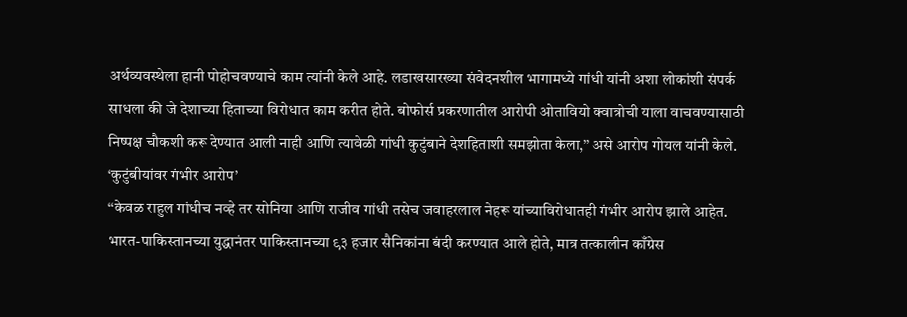अर्थव्यवस्थेला हानी पोहोचवण्याचे काम त्यांनी केले आहे. लडाखसारख्या संवेदनशील भागामध्ये गांधी यांनी अशा लोकांशी संपर्क साधला की जे देशाच्या हिताच्या विरोधात काम करीत होते. बोफोर्स प्रकरणातील आरोपी ओतावियो क्वात्रोची याला वाचवण्यासाठी निष्पक्ष चौकशी करू देण्यात आली नाही आणि त्यावेळी गांधी कुटुंबाने देशहिताशी समझोता केला,’’ असे आरोप गोयल यांनी केले.
‘कुटुंबीयांवर गंभीर आरोप’
‘‘केवळ राहुल गांधीच नव्हे तर सोनिया आणि राजीव गांधी तसेच जवाहरलाल नेहरू यांच्याविरोधातही गंभीर आरोप झाले आहेत. भारत-पाकिस्तानच्या युद्धानंतर पाकिस्तानच्या ९३ हजार सैनिकांना बंदी करण्यात आले होते, मात्र तत्कालीन काँग्रेस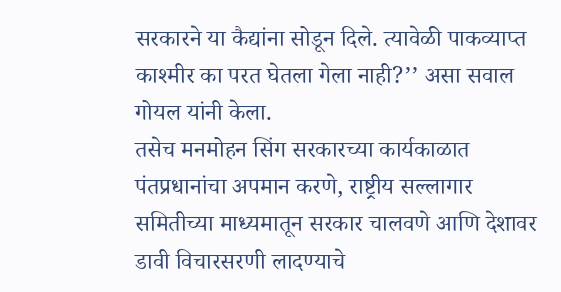सरकारने या कैद्यांना सोडून दिले. त्यावेळी पाकव्याप्त काश्मीर का परत घेतला गेला नाही?’’ असा सवाल गोयल यांनी केला.
तसेच मनमोहन सिंग सरकारच्या कार्यकाळात पंतप्रधानांचा अपमान करणे, राष्ट्रीय सल्लागार समितीच्या माध्यमातून सरकार चालवणे आणि देशावर डावी विचारसरणी लादण्याचे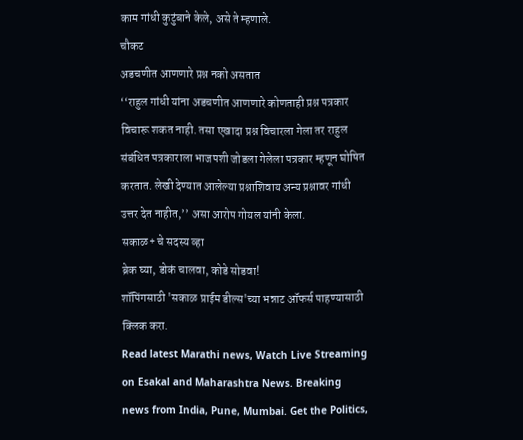काम गांधी कुटुंबाने केले, असे ते म्हणाले.
चौकट
अडचणीत आणणारे प्रश्न नको असतात
‘‘राहुल गांधी यांना अडचणीत आणणारे कोणताही प्रश्न पत्रकार विचारू शकत नाही. तसा एखादा प्रश्न विचारला गेला तर राहुल संबंधित पत्रकाराला भाजपशी जोडला गेलेला पत्रकार म्हणून घोषित करतात. लेखी देण्यात आलेल्या प्रश्नाशिवाय अन्य प्रश्नावर गांधी उत्तर देत नाहीत,’’ असा आरोप गोयल यांनी केला.
सकाळ+ चे सदस्य व्हा
ब्रेक घ्या, डोकं चालवा, कोडे सोडवा!
शॉपिंगसाठी 'सकाळ प्राईम डील्स'च्या भन्नाट ऑफर्स पाहण्यासाठी क्लिक करा.
Read latest Marathi news, Watch Live Streaming on Esakal and Maharashtra News. Breaking news from India, Pune, Mumbai. Get the Politics,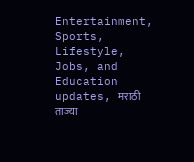Entertainment, Sports, Lifestyle, Jobs, and Education updates, मराठी ताज्या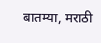बातम्या, मराठी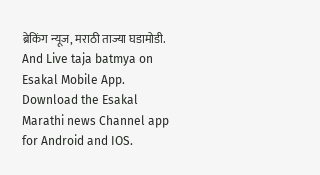ब्रेकिंग न्यूज, मराठी ताज्या घडामोडी. And Live taja batmya on Esakal Mobile App. Download the Esakal Marathi news Channel app for Android and IOS.